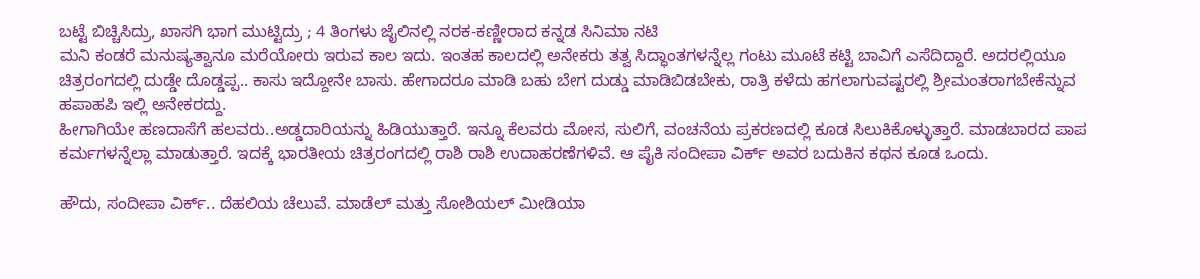ಬಟ್ಟೆ ಬಿಚ್ಚಿಸಿದ್ರು, ಖಾಸಗಿ ಭಾಗ ಮುಟ್ಟಿದ್ರು ; 4 ತಿಂಗಳು ಜೈಲಿನಲ್ಲಿ ನರಕ-ಕಣ್ಣೀರಾದ ಕನ್ನಡ ಸಿನಿಮಾ ನಟಿ
ಮನಿ ಕಂಡರೆ ಮನುಷ್ಯತ್ವಾನೂ ಮರೆಯೋರು ಇರುವ ಕಾಲ ಇದು. ಇಂತಹ ಕಾಲದಲ್ಲಿ ಅನೇಕರು ತತ್ವ ಸಿದ್ಧಾಂತಗಳನ್ನೆಲ್ಲ ಗಂಟು ಮೂಟೆ ಕಟ್ಟಿ ಬಾವಿಗೆ ಎಸೆದಿದ್ದಾರೆ. ಅದರಲ್ಲಿಯೂ ಚಿತ್ರರಂಗದಲ್ಲಿ ದುಡ್ಡೇ ದೊಡ್ಡಪ್ಪ.. ಕಾಸು ಇದ್ದೋನೇ ಬಾಸು. ಹೇಗಾದರೂ ಮಾಡಿ ಬಹು ಬೇಗ ದುಡ್ಡು ಮಾಡಿಬಿಡಬೇಕು, ರಾತ್ರಿ ಕಳೆದು ಹಗಲಾಗುವಷ್ಟರಲ್ಲಿ ಶ್ರೀಮಂತರಾಗಬೇಕೆನ್ನುವ ಹಪಾಹಪಿ ಇಲ್ಲಿ ಅನೇಕರದ್ದು.
ಹೀಗಾಗಿಯೇ ಹಣದಾಸೆಗೆ ಹಲವರು..ಅಡ್ಡದಾರಿಯನ್ನು ಹಿಡಿಯುತ್ತಾರೆ. ಇನ್ನೂ ಕೆಲವರು ಮೋಸ, ಸುಲಿಗೆ, ವಂಚನೆಯ ಪ್ರಕರಣದಲ್ಲಿ ಕೂಡ ಸಿಲುಕಿಕೊಳ್ಳುತ್ತಾರೆ. ಮಾಡಬಾರದ ಪಾಪ ಕರ್ಮಗಳನ್ನೆಲ್ಲಾ ಮಾಡುತ್ತಾರೆ. ಇದಕ್ಕೆ ಭಾರತೀಯ ಚಿತ್ರರಂಗದಲ್ಲಿ ರಾಶಿ ರಾಶಿ ಉದಾಹರಣೆಗಳಿವೆ. ಆ ಪೈಕಿ ಸಂದೀಪಾ ವಿರ್ಕ್ ಅವರ ಬದುಕಿನ ಕಥನ ಕೂಡ ಒಂದು.

ಹೌದು, ಸಂದೀಪಾ ವಿರ್ಕ್.. ದೆಹಲಿಯ ಚೆಲುವೆ. ಮಾಡೆಲ್ ಮತ್ತು ಸೋಶಿಯಲ್ ಮೀಡಿಯಾ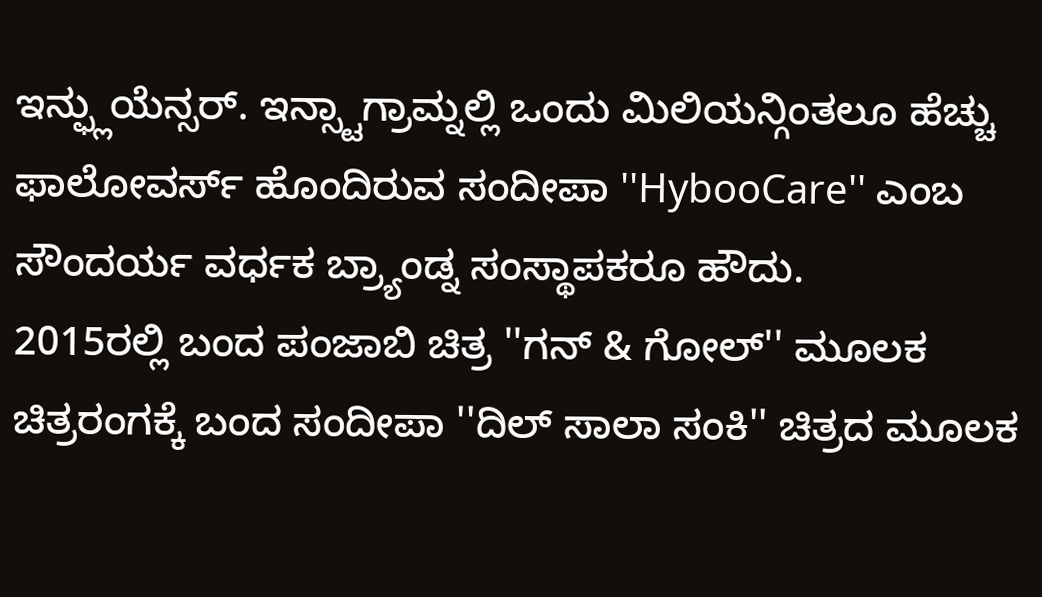ಇನ್ಫ್ಲುಯೆನ್ಸರ್. ಇನ್ಸ್ಟಾಗ್ರಾಮ್ನಲ್ಲಿ ಒಂದು ಮಿಲಿಯನ್ಗಿಂತಲೂ ಹೆಚ್ಚು ಫಾಲೋವರ್ಸ್ ಹೊಂದಿರುವ ಸಂದೀಪಾ ''HybooCare'' ಎಂಬ ಸೌಂದರ್ಯ ವರ್ಧಕ ಬ್ರ್ಯಾಂಡ್ನ ಸಂಸ್ಥಾಪಕರೂ ಹೌದು.
2015ರಲ್ಲಿ ಬಂದ ಪಂಜಾಬಿ ಚಿತ್ರ ''ಗನ್ & ಗೋಲ್'' ಮೂಲಕ ಚಿತ್ರರಂಗಕ್ಕೆ ಬಂದ ಸಂದೀಪಾ ''ದಿಲ್ ಸಾಲಾ ಸಂಕಿ'' ಚಿತ್ರದ ಮೂಲಕ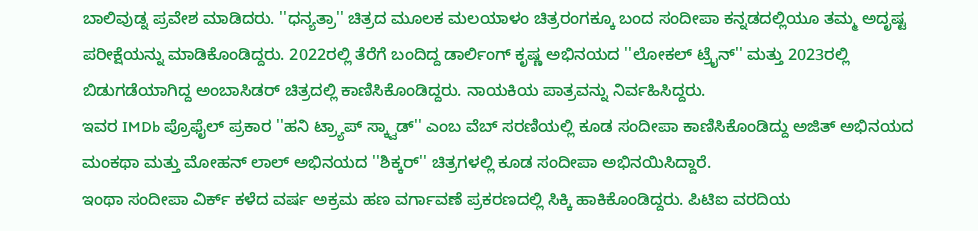ಬಾಲಿವುಡ್ನ ಪ್ರವೇಶ ಮಾಡಿದರು. ''ಧನ್ಯತ್ರಾ'' ಚಿತ್ರದ ಮೂಲಕ ಮಲಯಾಳಂ ಚಿತ್ರರಂಗಕ್ಕೂ ಬಂದ ಸಂದೀಪಾ ಕನ್ನಡದಲ್ಲಿಯೂ ತಮ್ಮ ಅದೃಷ್ಟ ಪರೀಕ್ಷೆಯನ್ನು ಮಾಡಿಕೊಂಡಿದ್ದರು. 2022ರಲ್ಲಿ ತೆರೆಗೆ ಬಂದಿದ್ದ ಡಾರ್ಲಿಂಗ್ ಕೃಷ್ಣ ಅಭಿನಯದ ''ಲೋಕಲ್ ಟ್ರೈನ್'' ಮತ್ತು 2023ರಲ್ಲಿ ಬಿಡುಗಡೆಯಾಗಿದ್ದ ಅಂಬಾಸಿಡರ್ ಚಿತ್ರದಲ್ಲಿ ಕಾಣಿಸಿಕೊಂಡಿದ್ದರು. ನಾಯಕಿಯ ಪಾತ್ರವನ್ನು ನಿರ್ವಹಿಸಿದ್ದರು.
ಇವರ IMDb ಪ್ರೊಫೈಲ್ ಪ್ರಕಾರ ''ಹನಿ ಟ್ರ್ಯಾಪ್ ಸ್ಕ್ವಾಡ್'' ಎಂಬ ವೆಬ್ ಸರಣಿಯಲ್ಲಿ ಕೂಡ ಸಂದೀಪಾ ಕಾಣಿಸಿಕೊಂಡಿದ್ದು ಅಜಿತ್ ಅಭಿನಯದ ಮಂಕಥಾ ಮತ್ತು ಮೋಹನ್ ಲಾಲ್ ಅಭಿನಯದ ''ಶಿಕ್ಕರ್'' ಚಿತ್ರಗಳಲ್ಲಿ ಕೂಡ ಸಂದೀಪಾ ಅಭಿನಯಿಸಿದ್ದಾರೆ.
ಇಂಥಾ ಸಂದೀಪಾ ವಿರ್ಕ್ ಕಳೆದ ವರ್ಷ ಅಕ್ರಮ ಹಣ ವರ್ಗಾವಣೆ ಪ್ರಕರಣದಲ್ಲಿ ಸಿಕ್ಕಿ ಹಾಕಿಕೊಂಡಿದ್ದರು. ಪಿಟಿಐ ವರದಿಯ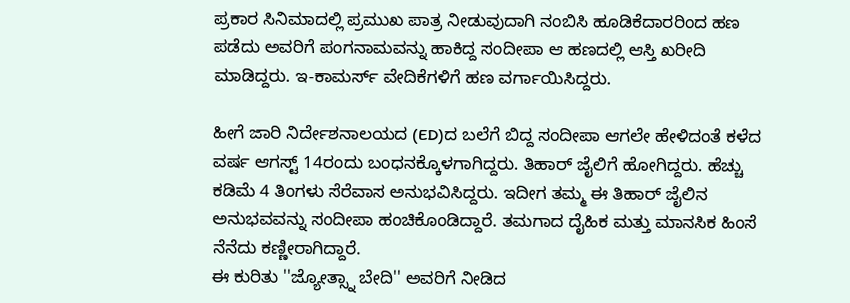ಪ್ರಕಾರ ಸಿನಿಮಾದಲ್ಲಿ ಪ್ರಮುಖ ಪಾತ್ರ ನೀಡುವುದಾಗಿ ನಂಬಿಸಿ ಹೂಡಿಕೆದಾರರಿಂದ ಹಣ ಪಡೆದು ಅವರಿಗೆ ಪಂಗನಾಮವನ್ನು ಹಾಕಿದ್ದ ಸಂದೀಪಾ ಆ ಹಣದಲ್ಲಿ ಆಸ್ತಿ ಖರೀದಿ ಮಾಡಿದ್ದರು. ಇ-ಕಾಮರ್ಸ್ ವೇದಿಕೆಗಳಿಗೆ ಹಣ ವರ್ಗಾಯಿಸಿದ್ದರು.

ಹೀಗೆ ಜಾರಿ ನಿರ್ದೇಶನಾಲಯದ (ED)ದ ಬಲೆಗೆ ಬಿದ್ದ ಸಂದೀಪಾ ಆಗಲೇ ಹೇಳಿದಂತೆ ಕಳೆದ ವರ್ಷ ಆಗಸ್ಟ್ 14ರಂದು ಬಂಧನಕ್ಕೊಳಗಾಗಿದ್ದರು. ತಿಹಾರ್ ಜೈಲಿಗೆ ಹೋಗಿದ್ದರು. ಹೆಚ್ಚು ಕಡಿಮೆ 4 ತಿಂಗಳು ಸೆರೆವಾಸ ಅನುಭವಿಸಿದ್ದರು. ಇದೀಗ ತಮ್ಮ ಈ ತಿಹಾರ್ ಜೈಲಿನ ಅನುಭವವನ್ನು ಸಂದೀಪಾ ಹಂಚಿಕೊಂಡಿದ್ದಾರೆ. ತಮಗಾದ ದೈಹಿಕ ಮತ್ತು ಮಾನಸಿಕ ಹಿಂಸೆ ನೆನೆದು ಕಣ್ಣೀರಾಗಿದ್ದಾರೆ.
ಈ ಕುರಿತು ''ಜ್ಯೋತ್ಸ್ನಾ ಬೇದಿ'' ಅವರಿಗೆ ನೀಡಿದ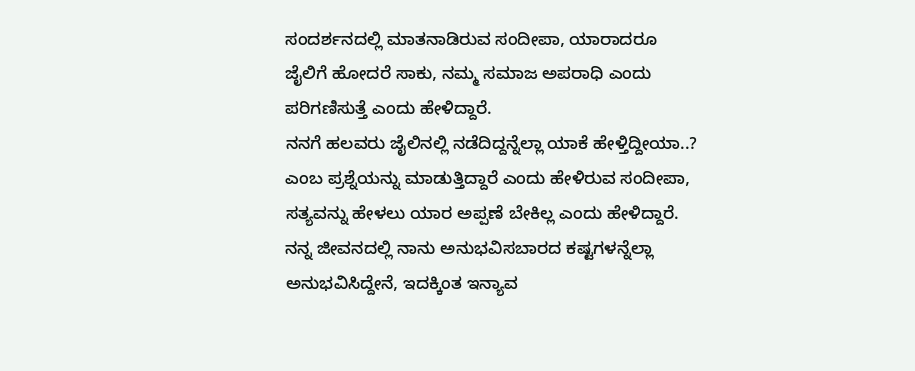ಸಂದರ್ಶನದಲ್ಲಿ ಮಾತನಾಡಿರುವ ಸಂದೀಪಾ, ಯಾರಾದರೂ ಜೈಲಿಗೆ ಹೋದರೆ ಸಾಕು, ನಮ್ಮ ಸಮಾಜ ಅಪರಾಧಿ ಎಂದು ಪರಿಗಣಿಸುತ್ತೆ ಎಂದು ಹೇಳಿದ್ದಾರೆ.
ನನಗೆ ಹಲವರು ಜೈಲಿನಲ್ಲಿ ನಡೆದಿದ್ದನ್ನೆಲ್ಲಾ ಯಾಕೆ ಹೇಳ್ತಿದ್ದೀಯಾ..? ಎಂಬ ಪ್ರಶ್ನೆಯನ್ನು ಮಾಡುತ್ತಿದ್ದಾರೆ ಎಂದು ಹೇಳಿರುವ ಸಂದೀಪಾ, ಸತ್ಯವನ್ನು ಹೇಳಲು ಯಾರ ಅಪ್ಪಣೆ ಬೇಕಿಲ್ಲ ಎಂದು ಹೇಳಿದ್ದಾರೆ. ನನ್ನ ಜೀವನದಲ್ಲಿ ನಾನು ಅನುಭವಿಸಬಾರದ ಕಷ್ಟಗಳನ್ನೆಲ್ಲಾ ಅನುಭವಿಸಿದ್ದೇನೆ, ಇದಕ್ಕಿಂತ ಇನ್ಯಾವ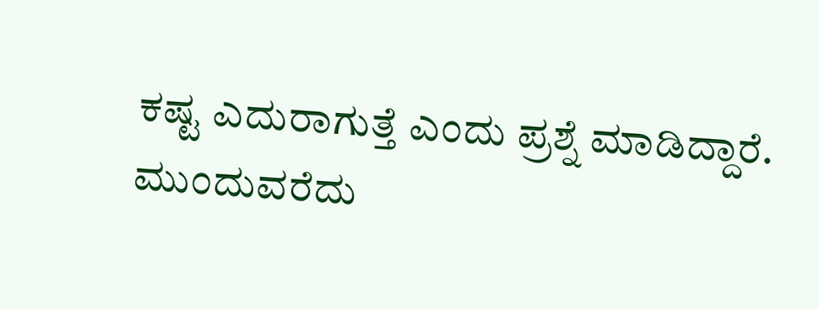ಕಷ್ಟ ಎದುರಾಗುತ್ತೆ ಎಂದು ಪ್ರಶ್ನೆ ಮಾಡಿದ್ದಾರೆ.
ಮುಂದುವರೆದು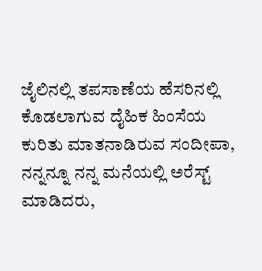ಜೈಲಿನಲ್ಲಿ ತಪಸಾಣೆಯ ಹೆಸರಿನಲ್ಲಿ ಕೊಡಲಾಗುವ ದೈಹಿಕ ಹಿಂಸೆಯ ಕುರಿತು ಮಾತನಾಡಿರುವ ಸಂದೀಪಾ, ನನ್ನನ್ನೂ ನನ್ನ ಮನೆಯಲ್ಲಿ ಅರೆಸ್ಟ್ ಮಾಡಿದರು,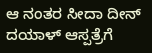ಆ ನಂತರ ಸೀದಾ ದೀನ್ ದಯಾಳ್ ಆಸ್ಪತ್ರೆಗೆ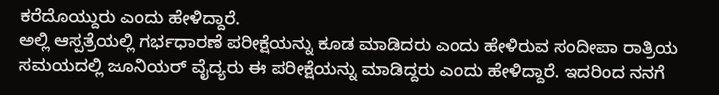ಕರೆದೊಯ್ದುರು ಎಂದು ಹೇಳಿದ್ದಾರೆ.
ಅಲ್ಲಿ ಆಸ್ಪತ್ರೆಯಲ್ಲಿ ಗರ್ಭಧಾರಣೆ ಪರೀಕ್ಷೆಯನ್ನು ಕೂಡ ಮಾಡಿದರು ಎಂದು ಹೇಳಿರುವ ಸಂದೀಪಾ ರಾತ್ರಿಯ ಸಮಯದಲ್ಲಿ ಜೂನಿಯರ್ ವೈದ್ಯರು ಈ ಪರೀಕ್ಷೆಯನ್ನು ಮಾಡಿದ್ದರು ಎಂದು ಹೇಳಿದ್ದಾರೆ. ಇದರಿಂದ ನನಗೆ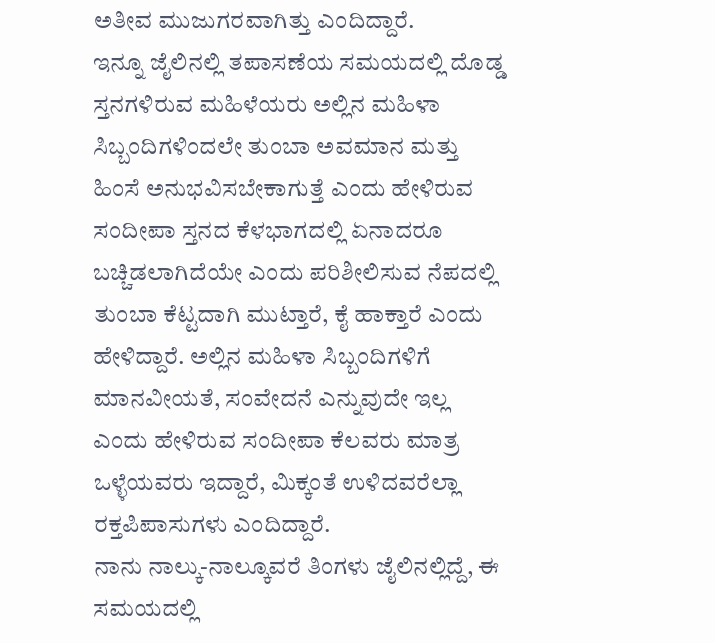ಅತೀವ ಮುಜುಗರವಾಗಿತ್ತು ಎಂದಿದ್ದಾರೆ.
ಇನ್ನೂ ಜೈಲಿನಲ್ಲಿ ತಪಾಸಣೆಯ ಸಮಯದಲ್ಲಿ ದೊಡ್ಡ ಸ್ತನಗಳಿರುವ ಮಹಿಳೆಯರು ಅಲ್ಲಿನ ಮಹಿಳಾ ಸಿಬ್ಬಂದಿಗಳಿಂದಲೇ ತುಂಬಾ ಅವಮಾನ ಮತ್ತು ಹಿಂಸೆ ಅನುಭವಿಸಬೇಕಾಗುತ್ತೆ ಎಂದು ಹೇಳಿರುವ ಸಂದೀಪಾ ಸ್ತನದ ಕೆಳಭಾಗದಲ್ಲಿ ಏನಾದರೂ ಬಚ್ಚಿಡಲಾಗಿದೆಯೇ ಎಂದು ಪರಿಶೀಲಿಸುವ ನೆಪದಲ್ಲಿ ತುಂಬಾ ಕೆಟ್ಟದಾಗಿ ಮುಟ್ತಾರೆ, ಕೈ ಹಾಕ್ತಾರೆ ಎಂದು ಹೇಳಿದ್ದಾರೆ. ಅಲ್ಲಿನ ಮಹಿಳಾ ಸಿಬ್ಬಂದಿಗಳಿಗೆ ಮಾನವೀಯತೆ, ಸಂವೇದನೆ ಎನ್ನುವುದೇ ಇಲ್ಲ ಎಂದು ಹೇಳಿರುವ ಸಂದೀಪಾ ಕೆಲವರು ಮಾತ್ರ ಒಳ್ಳೆಯವರು ಇದ್ದಾರೆ, ಮಿಕ್ಕಂತೆ ಉಳಿದವರೆಲ್ಲಾ ರಕ್ತಪಿಪಾಸುಗಳು ಎಂದಿದ್ದಾರೆ.
ನಾನು ನಾಲ್ಕು-ನಾಲ್ಕೂವರೆ ತಿಂಗಳು ಜೈಲಿನಲ್ಲಿದ್ದೆ, ಈ ಸಮಯದಲ್ಲಿ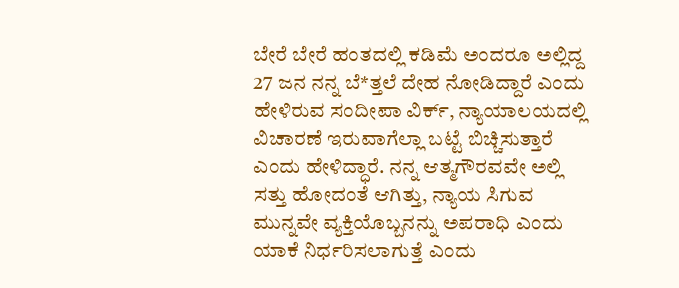ಬೇರೆ ಬೇರೆ ಹಂತದಲ್ಲಿ ಕಡಿಮೆ ಅಂದರೂ ಅಲ್ಲಿದ್ದ 27 ಜನ ನನ್ನ ಬೆ*ತ್ತಲೆ ದೇಹ ನೋಡಿದ್ದಾರೆ ಎಂದು ಹೇಳಿರುವ ಸಂದೀಪಾ ವಿರ್ಕ್, ನ್ಯಾಯಾಲಯದಲ್ಲಿ ವಿಚಾರಣೆ ಇರುವಾಗೆಲ್ಲಾ ಬಟ್ಟೆ ಬಿಚ್ಚಿಸುತ್ತಾರೆ ಎಂದು ಹೇಳಿದ್ಧಾರೆ. ನನ್ನ ಆತ್ಮಗೌರವವೇ ಅಲ್ಲಿ ಸತ್ತು ಹೋದಂತೆ ಆಗಿತ್ತು, ನ್ಯಾಯ ಸಿಗುವ ಮುನ್ನವೇ ವ್ಯಕ್ತಿಯೊಬ್ಬನನ್ನು ಅಪರಾಧಿ ಎಂದು ಯಾಕೆ ನಿರ್ಧರಿಸಲಾಗುತ್ತೆ ಎಂದು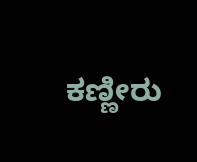ಕಣ್ಣೀರು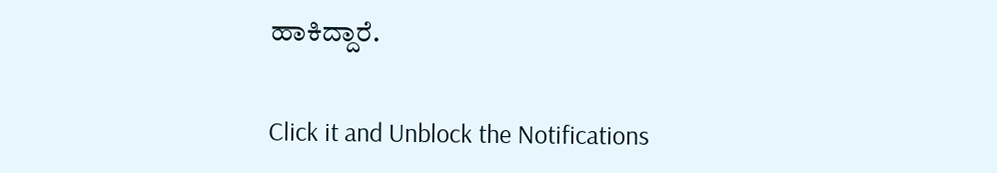ಹಾಕಿದ್ದಾರೆ.


Click it and Unblock the Notifications